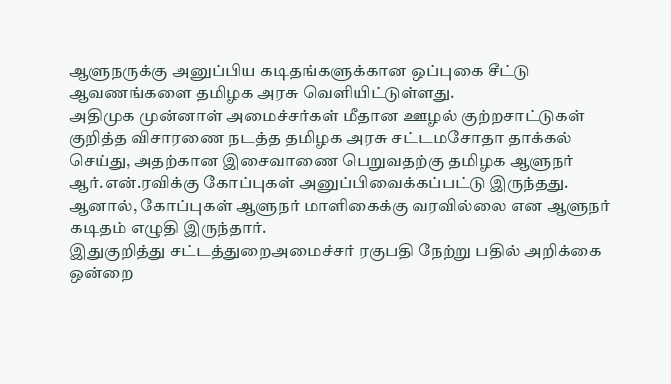ஆளுநருக்கு அனுப்பிய கடிதங்களுக்கான ஒப்புகை சீட்டு ஆவணங்களை தமிழக அரசு வெளியிட்டுள்ளது.
அதிமுக முன்னாள் அமைச்சர்கள் மீதான ஊழல் குற்றசாட்டுகள் குறித்த விசாரணை நடத்த தமிழக அரசு சட்டமசோதா தாக்கல் செய்து, அதற்கான இசைவாணை பெறுவதற்கு தமிழக ஆளுநர் ஆர்.என்.ரவிக்கு கோப்புகள் அனுப்பிவைக்கப்பட்டு இருந்தது. ஆனால், கோப்புகள் ஆளுநர் மாளிகைக்கு வரவில்லை என ஆளுநர் கடிதம் எழுதி இருந்தார்.
இதுகுறித்து சட்டத்துறைஅமைச்சர் ரகுபதி நேற்று பதில் அறிக்கை ஒன்றை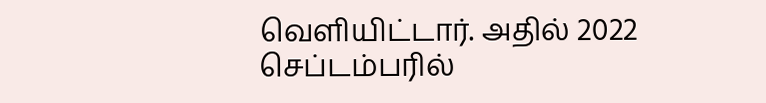வெளியிட்டார். அதில் 2022 செப்டம்பரில்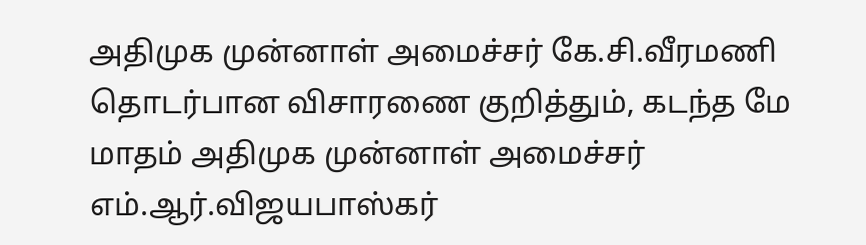அதிமுக முன்னாள் அமைச்சர் கே.சி.வீரமணி தொடர்பான விசாரணை குறித்தும், கடந்த மே மாதம் அதிமுக முன்னாள் அமைச்சர் எம்.ஆர்.விஜயபாஸ்கர்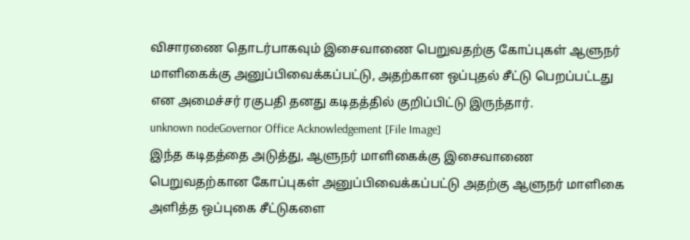விசாரணை தொடர்பாகவும் இசைவாணை பெறுவதற்கு கோப்புகள் ஆளுநர் மாளிகைக்கு அனுப்பிவைக்கப்பட்டு, அதற்கான ஒப்புதல் சீட்டு பெறப்பட்டது என அமைச்சர் ரகுபதி தனது கடிதத்தில் குறிப்பிட்டு இருந்தார்.
unknown nodeGovernor Office Acknowledgement [File Image]
இந்த கடிதத்தை அடுத்து, ஆளுநர் மாளிகைக்கு இசைவாணை பெறுவதற்கான கோப்புகள் அனுப்பிவைக்கப்பட்டு அதற்கு ஆளுநர் மாளிகை அளித்த ஒப்புகை சீட்டுகளை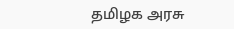தமிழக அரசு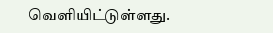வெளியிட்டுள்ளது.